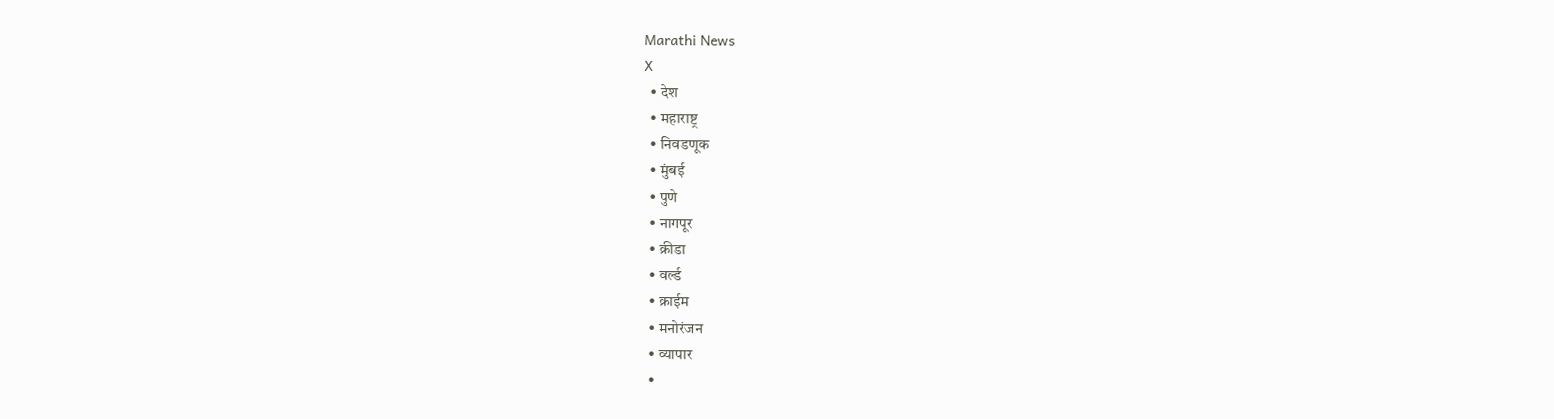Marathi News
X
  • देश
  • महाराष्ट्र
  • निवडणूक
  • मुंबई
  • पुणे
  • नागपूर
  • क्रीडा
  • वर्ल्ड
  • क्राईम
  • मनोरंजन
  • व्यापार
  •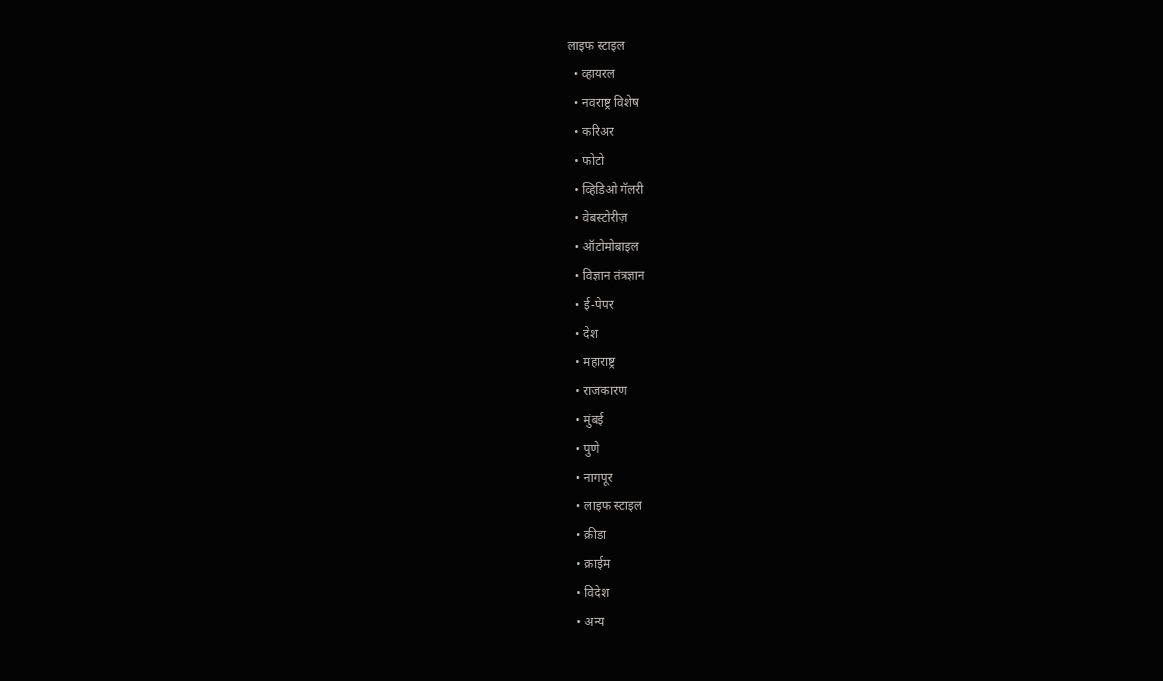लाइफ स्टाइल
  • व्हायरल
  • नवराष्ट्र विशेष
  • करिअर
  • फोटो
  • व्हिडिओ गॅलरी
  • वेबस्टोरीज़
  • ऑटोमोबाइल
  • विज्ञान तंत्रज्ञान
  • ई-पेपर
  • देश
  • महाराष्ट्र
  • राजकारण
  • मुंबई
  • पुणे
  • नागपूर
  • लाइफ स्टाइल
  • क्रीडा
  • क्राईम
  • विदेश
  • अन्य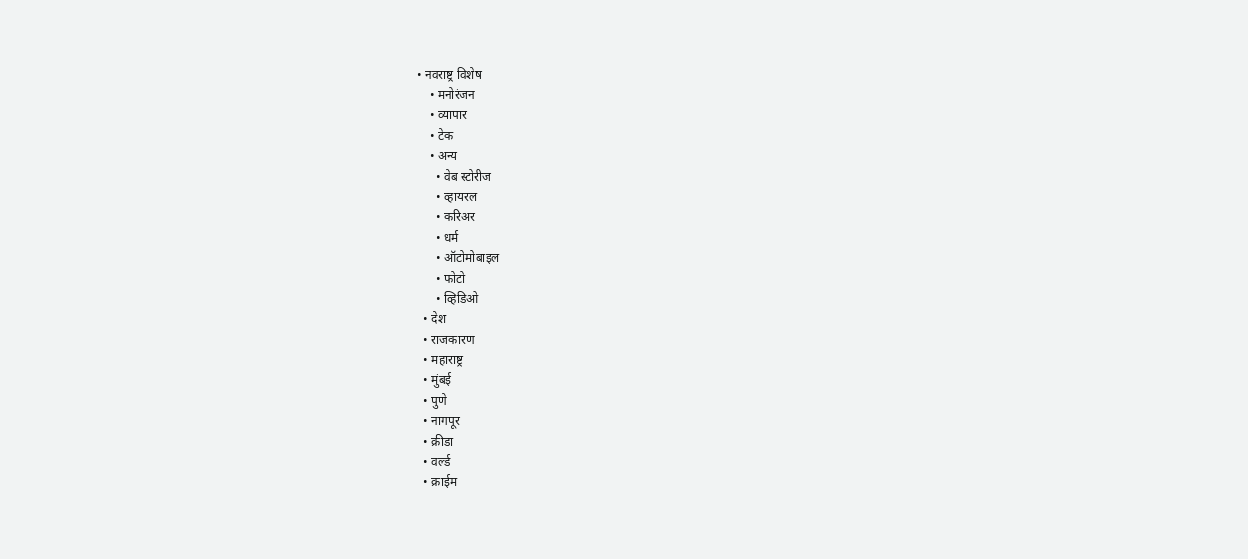• नवराष्ट्र विशेष
    • मनोरंजन
    • व्यापार
    • टेक
    • अन्य
      • वेब स्टोरीज
      • व्हायरल
      • करिअर
      • धर्म
      • ऑटोमोबाइल
      • फोटो
      • व्हिडिओ
  • देश
  • राजकारण
  • महाराष्ट्र
  • मुंबई
  • पुणे
  • नागपूर
  • क्रीडा
  • वर्ल्ड
  • क्राईम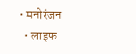• मनोरंजन
  • लाइफ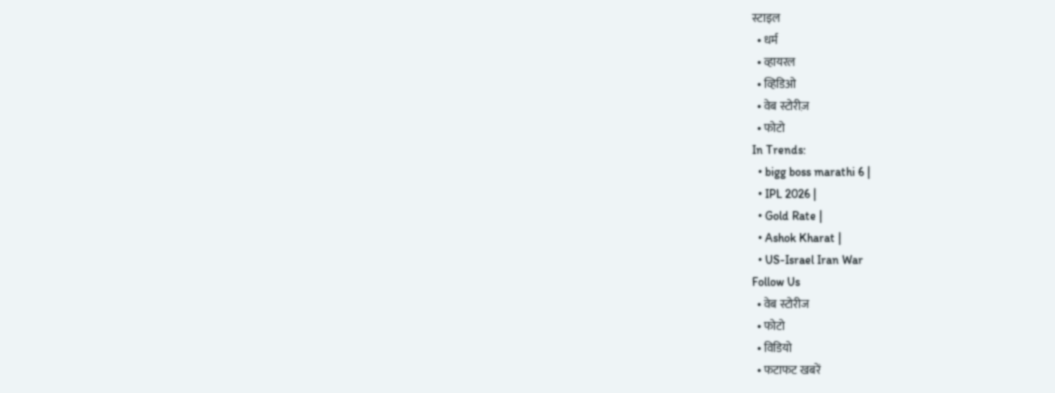स्टाइल
  • धर्म
  • व्हायरल
  • व्हिडिओ
  • वेब स्टोरीज़
  • फोटो
In Trends:
  • bigg boss marathi 6 |
  • IPL 2026 |
  • Gold Rate |
  • Ashok Kharat |
  • US-Israel Iran War
Follow Us
  • वेब स्टोरीज
  • फोटो
  • विडियो
  • फटाफट खबरें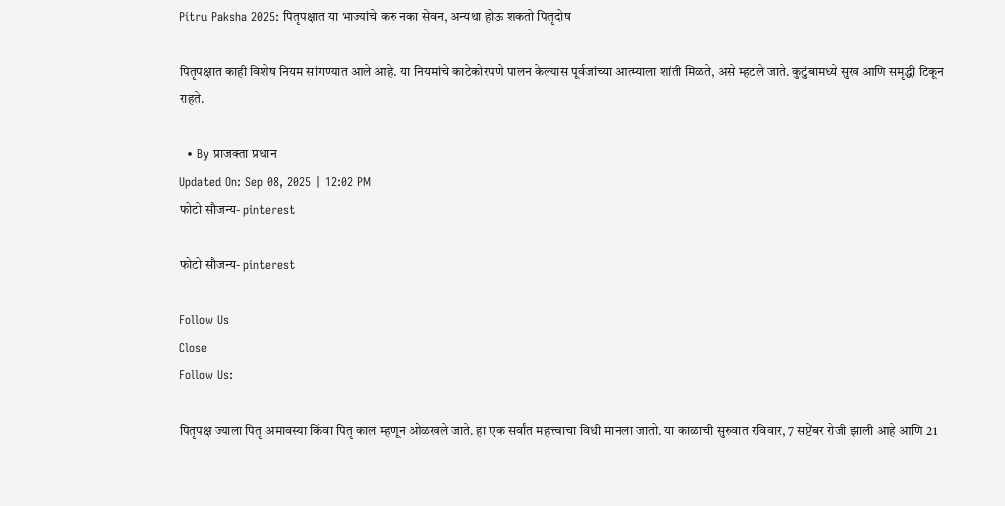Pitru Paksha 2025: पितृपक्षात या भाज्यांचे करु नका सेवन, अन्यथा होऊ शकतो पितृदोष

पितृपक्षात काही विशेष नियम सांगण्यात आले आहे. या नियमांचे काटेकोरपणे पालन केल्यास पूर्वजांच्या आत्म्याला शांती मिळते, असे म्हटले जाते. कुटुंबामध्ये सुख आणि समृद्धी टिकून राहते.

  • By प्राजक्ता प्रधान
Updated On: Sep 08, 2025 | 12:02 PM
फोटो सौजन्य- pinterest

फोटो सौजन्य- pinterest

Follow Us
Close
Follow Us:

पितृपक्ष ज्याला पितृ अमावस्या किंवा पितृ काल म्हणून ओळखले जाते. हा एक सर्वांत महत्त्वाचा विधी मानला जातो. या काळाची सुरुवात रविवार, 7 सप्टेंबर रोजी झाली आहे आणि 21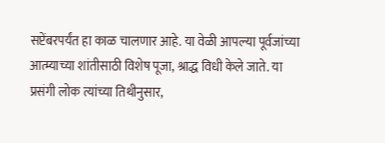सप्टेंबरपर्यंत हा काळ चालणार आहे. या वेळी आपल्या पूर्वजांच्या आत्म्याच्या शांतीसाठी विशेष पूजा, श्राद्ध विधी केले जाते. या प्रसंगी लोक त्यांच्या तिथीनुसार,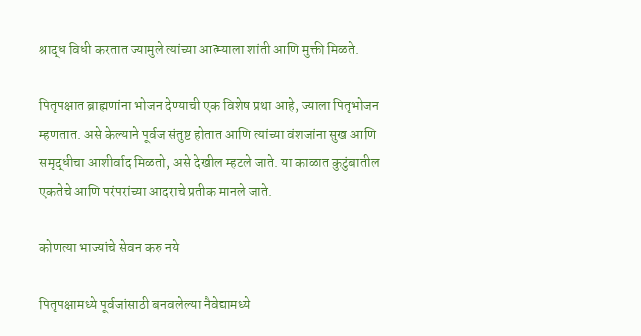श्राद्ध विधी करतात ज्यामुले त्यांच्या आत्म्याला शांती आणि मुक्ती मिळते.

पितृपक्षात ब्राह्मणांना भोजन देण्याची एक विशेष प्रथा आहे, ज्याला पितृभोजन म्हणतात. असे केल्याने पूर्वज संतुष्ट होतात आणि त्यांच्या वंशजांना सुख आणि समृद्धीचा आशीर्वाद मिळतो, असे देखील म्हटले जाते. या काळात कुटुंबातील एकतेचे आणि परंपरांच्या आदराचे प्रतीक मानले जाते.

कोणत्या भाज्यांचे सेवन करु नये

पितृपक्षामध्ये पूर्वजांसाठी बनवलेल्या नैवेद्यामध्ये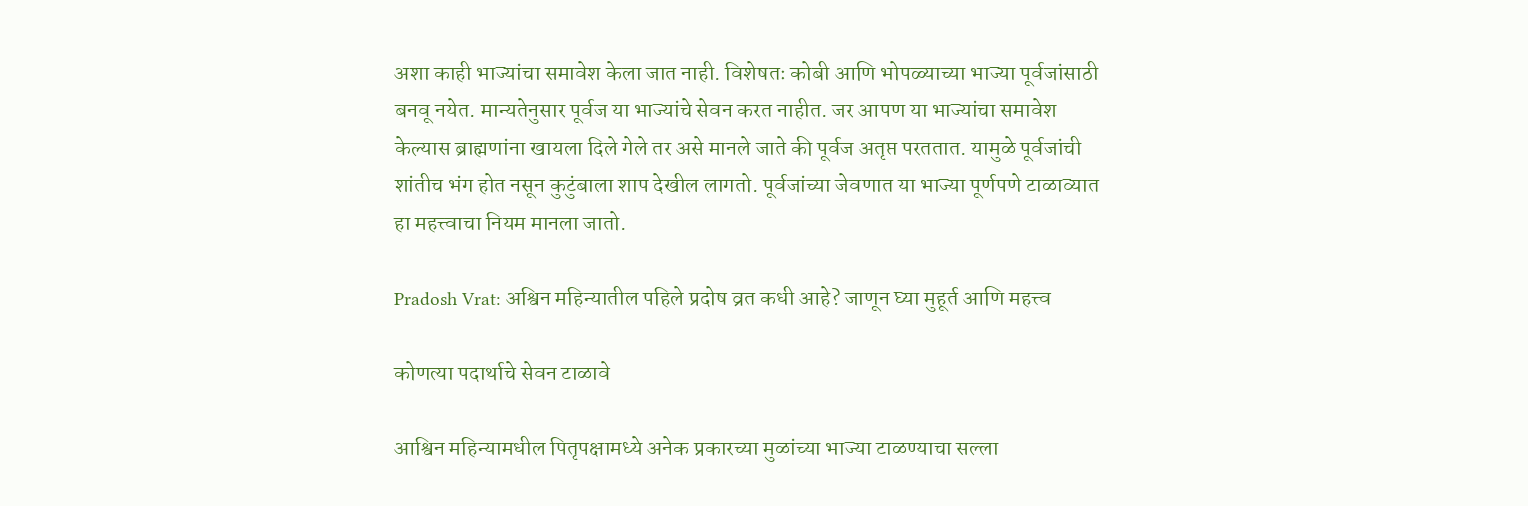अशा काही भाज्यांचा समावेश केला जात नाही. विशेषतः कोबी आणि भोपळ्याच्या भाज्या पूर्वजांसाठी बनवू नयेत. मान्यतेनुसार पूर्वज या भाज्यांचे सेवन करत नाहीत. जर आपण या भाज्यांचा समावेश केल्यास ब्राह्मणांना खायला दिले गेले तर असे मानले जाते की पूर्वज अतृप्त परततात. यामुळे पूर्वजांची शांतीच भंग होत नसून कुटुंबाला शाप देखील लागतो. पूर्वजांच्या जेवणात या भाज्या पूर्णपणे टाळाव्यात हा महत्त्वाचा नियम मानला जातो.

Pradosh Vrat: अश्विन महिन्यातील पहिले प्रदोष व्रत कधी आहे? जाणून घ्या मुहूर्त आणि महत्त्व

कोणत्या पदार्थाचे सेवन टाळावे

आश्विन महिन्यामधील पितृपक्षामध्ये अनेक प्रकारच्या मुळांच्या भाज्या टाळण्याचा सल्ला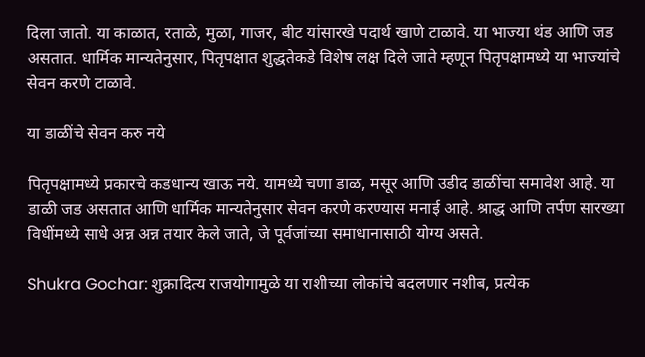दिला जातो. या काळात, रताळे, मुळा, गाजर, बीट यांसारखे पदार्थ खाणे टाळावे. या भाज्या थंड आणि जड असतात. धार्मिक मान्यतेनुसार, पितृपक्षात शुद्धतेकडे विशेष लक्ष दिले जाते म्हणून पितृपक्षामध्ये या भाज्यांचे सेवन करणे टाळावे.

या डाळींचे सेवन करु नये

पितृपक्षामध्ये प्रकारचे कडधान्य खाऊ नये. यामध्ये चणा डाळ, मसूर आणि उडीद डाळींचा समावेश आहे. या डाळी जड असतात आणि धार्मिक मान्यतेनुसार सेवन करणे करण्यास मनाई आहे. श्राद्ध आणि तर्पण सारख्या विधींमध्ये साधे अन्न अन्न तयार केले जाते, जे पूर्वजांच्या समाधानासाठी योग्य असते.

Shukra Gochar: शुक्रादित्य राजयोगामुळे या राशीच्या लोकांचे बदलणार नशीब, प्रत्येक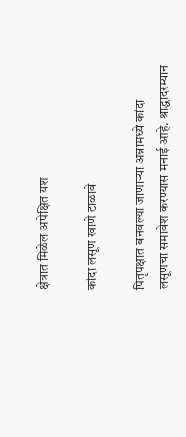क्षेत्रात मिळेल अपेक्षित यश

कांदा लसूण खाणे टाळावे

पितृपक्षात बनवल्या जाणाऱ्या अन्नामध्ये कांदा लसूणचा समावेश करण्यास मनाई आहे. श्राद्धादरम्यान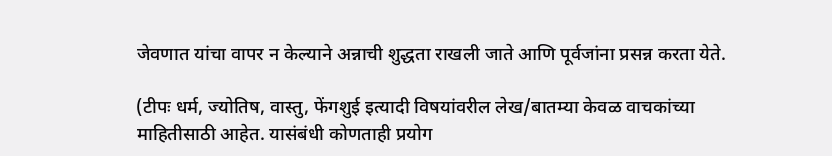जेवणात यांचा वापर न केल्याने अन्नाची शुद्धता राखली जाते आणि पूर्वजांना प्रसन्न करता येते.

(टीपः धर्म, ज्योतिष, वास्तु, फेंगशुई इत्यादी विषयांवरील लेख/बातम्या केवळ वाचकांच्या माहितीसाठी आहेत. यासंबंधी कोणताही प्रयोग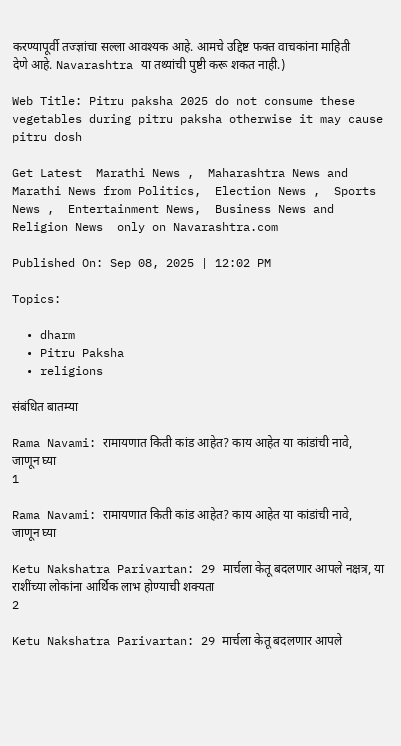करण्यापूर्वी तज्ज्ञांचा सल्ला आवश्यक आहे. आमचे उद्दिष्ट फक्त वाचकांना माहिती देणे आहे. Navarashtra या तथ्यांची पुष्टी करू शकत नाही.)

Web Title: Pitru paksha 2025 do not consume these vegetables during pitru paksha otherwise it may cause pitru dosh

Get Latest  Marathi News ,  Maharashtra News and  Marathi News from Politics,  Election News ,  Sports News ,  Entertainment News,  Business News and   Religion News  only on Navarashtra.com

Published On: Sep 08, 2025 | 12:02 PM

Topics:

  • dharm
  • Pitru Paksha
  • religions

संबंधित बातम्या

Rama Navami: रामायणात किती कांड आहेत? काय आहेत या कांडांची नावे, जाणून घ्या
1

Rama Navami: रामायणात किती कांड आहेत? काय आहेत या कांडांची नावे, जाणून घ्या

Ketu Nakshatra Parivartan: 29 मार्चला केतू बदलणार आपले नक्षत्र, या राशींच्या लोकांना आर्थिक लाभ होण्याची शक्यता
2

Ketu Nakshatra Parivartan: 29 मार्चला केतू बदलणार आपले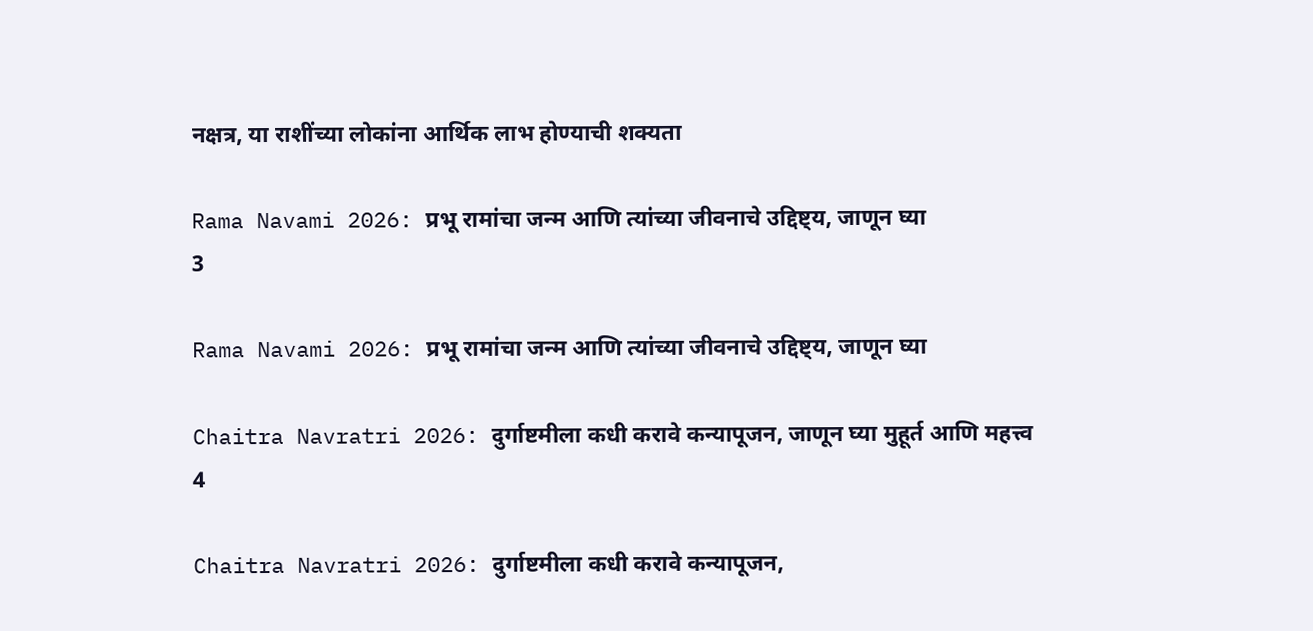नक्षत्र, या राशींच्या लोकांना आर्थिक लाभ होण्याची शक्यता

Rama Navami 2026: प्रभू रामांचा जन्म आणि त्यांच्या जीवनाचे उद्दिष्ट्य, जाणून घ्या
3

Rama Navami 2026: प्रभू रामांचा जन्म आणि त्यांच्या जीवनाचे उद्दिष्ट्य, जाणून घ्या

Chaitra Navratri 2026: दुर्गाष्टमीला कधी करावे कन्यापूजन, जाणून घ्या मुहूर्त आणि महत्त्व
4

Chaitra Navratri 2026: दुर्गाष्टमीला कधी करावे कन्यापूजन,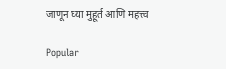जाणून घ्या मुहूर्त आणि महत्त्व

Popular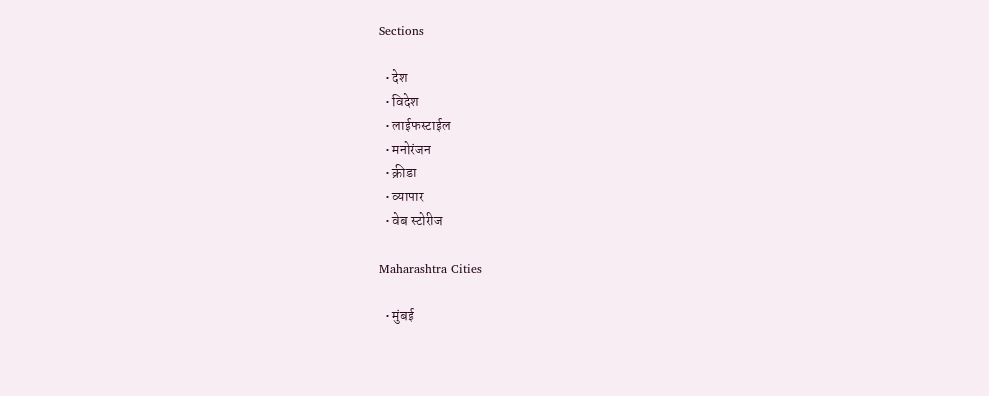Sections

  • देश
  • विदेश
  • लाईफस्टाईल
  • मनोरंजन
  • क्रीडा
  • व्यापार
  • वेब स्टोरीज

Maharashtra Cities

  • मुंबई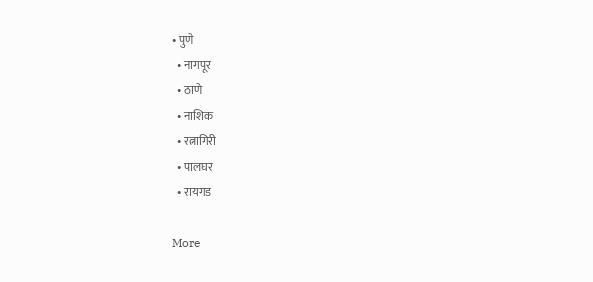• पुणे
  • नागपूर
  • ठाणे
  • नाशिक
  • रत्नागिरी
  • पालघर
  • रायगड

More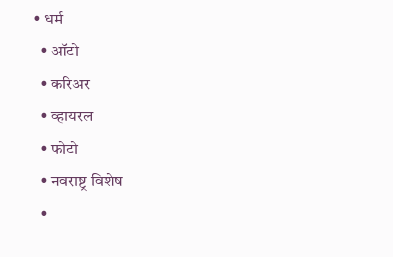• धर्म
  • ऑटो
  • करिअर
  • व्हायरल
  • फोटो
  • नवराष्ट्र विशेष
  •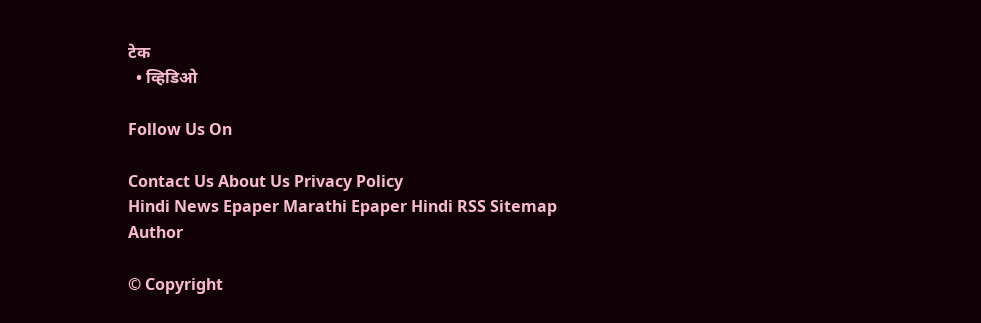टेक
  • व्हिडिओ

Follow Us On

Contact Us About Us Privacy Policy
Hindi News Epaper Marathi Epaper Hindi RSS Sitemap Author

© Copyright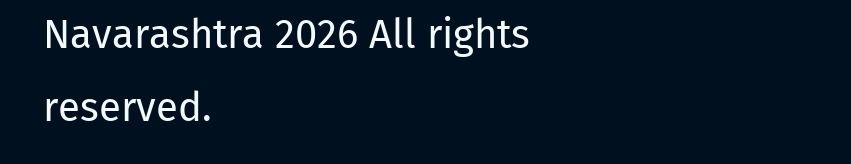Navarashtra 2026 All rights reserved.